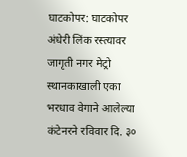घाटकोपर: घाटकोपर अंधेरी लिंक रस्त्यावर जागृती नगर मेट्रो स्थानकाखाली एका भरधाव वेगाने आलेल्या कंटेनरने रविवार दि. ३०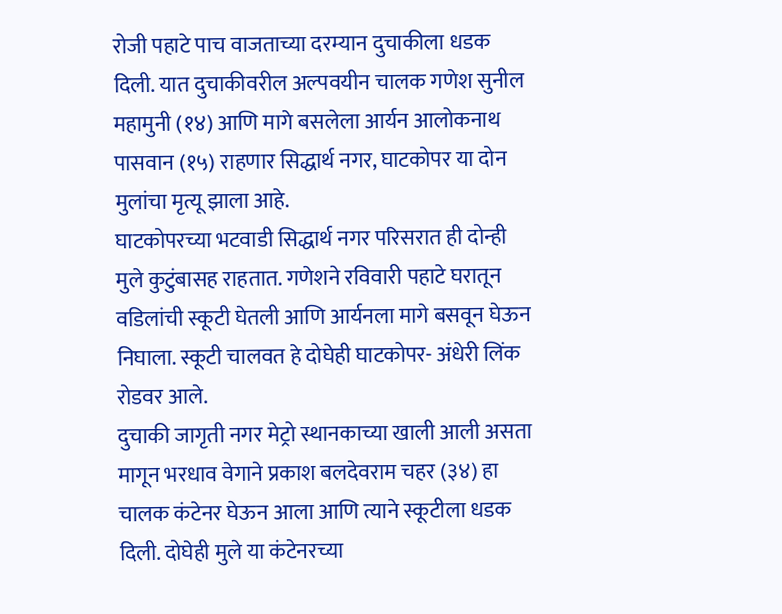रोजी पहाटे पाच वाजताच्या दरम्यान दुचाकीला धडक दिली. यात दुचाकीवरील अल्पवयीन चालक गणेश सुनील महामुनी (१४) आणि मागे बसलेला आर्यन आलोकनाथ पासवान (१५) राहणार सिद्धार्थ नगर, घाटकोपर या दोन मुलांचा मृत्यू झाला आहे.
घाटकोपरच्या भटवाडी सिद्धार्थ नगर परिसरात ही दोन्ही मुले कुटुंबासह राहतात. गणेशने रविवारी पहाटे घरातून वडिलांची स्कूटी घेतली आणि आर्यनला मागे बसवून घेऊन निघाला. स्कूटी चालवत हे दोघेही घाटकोपर- अंधेरी लिंक रोडवर आले.
दुचाकी जागृती नगर मेट्रो स्थानकाच्या खाली आली असता मागून भरधाव वेगाने प्रकाश बलदेवराम चहर (३४) हा चालक कंटेनर घेऊन आला आणि त्याने स्कूटीला धडक दिली. दोघेही मुले या कंटेनरच्या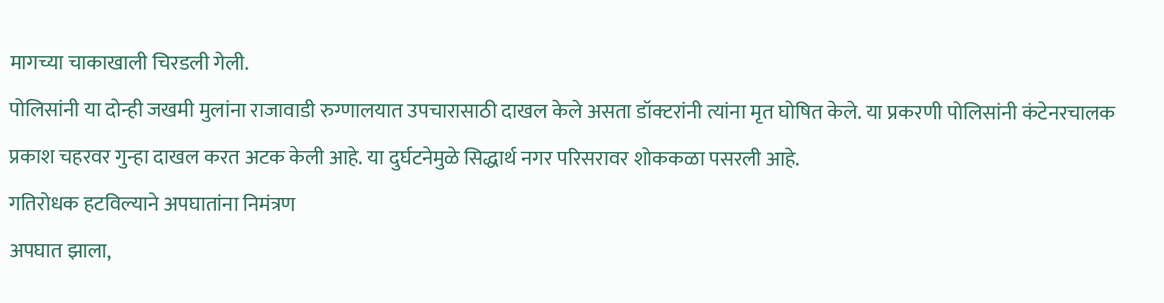मागच्या चाकाखाली चिरडली गेली.
पोलिसांनी या दोन्ही जखमी मुलांना राजावाडी रुग्णालयात उपचारासाठी दाखल केले असता डॉक्टरांनी त्यांना मृत घोषित केले. या प्रकरणी पोलिसांनी कंटेनरचालक प्रकाश चहरवर गुन्हा दाखल करत अटक केली आहे. या दुर्घटनेमुळे सिद्धार्थ नगर परिसरावर शोककळा पसरली आहे.
गतिरोधक हटविल्याने अपघातांना निमंत्रण
अपघात झाला,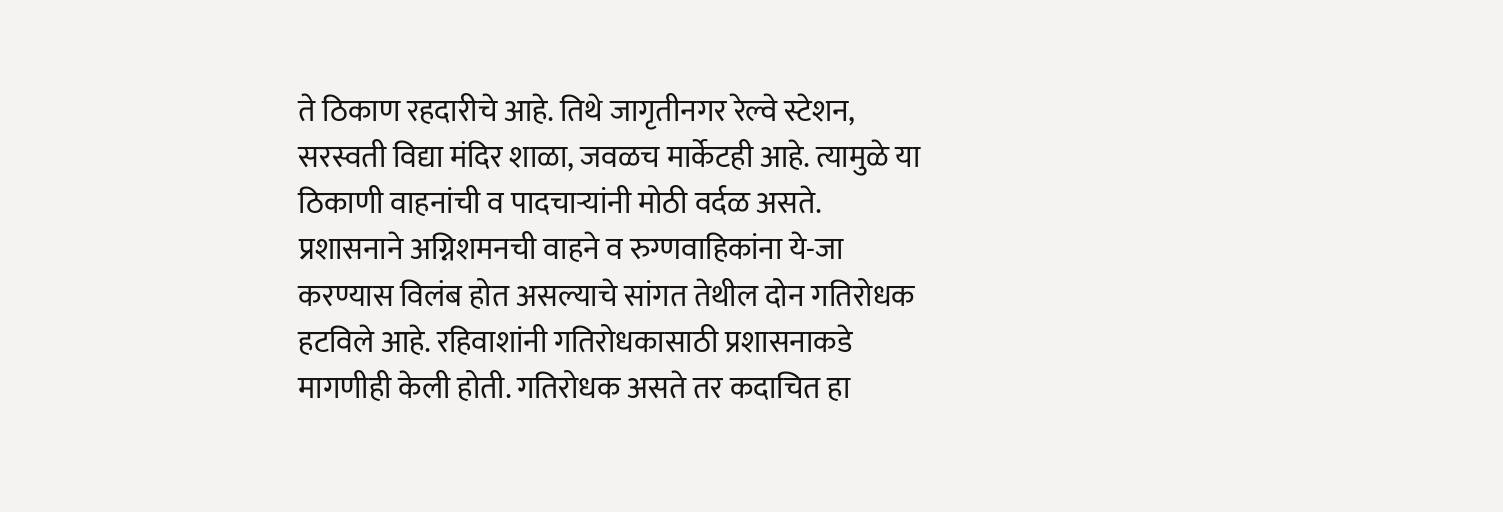ते ठिकाण रहदारीचे आहे. तिथे जागृतीनगर रेल्वे स्टेशन, सरस्वती विद्या मंदिर शाळा, जवळच मार्केटही आहे. त्यामुळे या ठिकाणी वाहनांची व पादचाऱ्यांनी मोठी वर्दळ असते.
प्रशासनाने अग्निशमनची वाहने व रुग्णवाहिकांना ये-जा करण्यास विलंब होत असल्याचे सांगत तेथील दोन गतिरोधक हटविले आहे. रहिवाशांनी गतिरोधकासाठी प्रशासनाकडे मागणीही केली होती. गतिरोधक असते तर कदाचित हा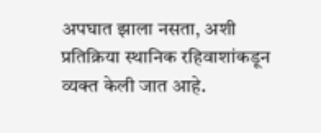अपघात झाला नसता, अशी प्रतिक्रिया स्थानिक रहिवाशांकडून व्यक्त केली जात आहे.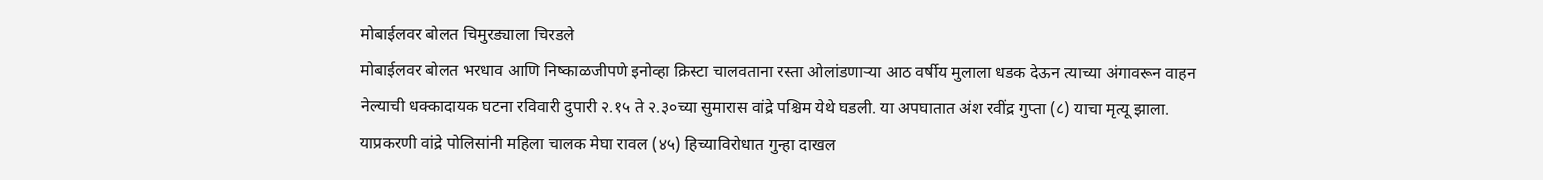मोबाईलवर बोलत चिमुरड्याला चिरडले
मोबाईलवर बोलत भरधाव आणि निष्काळजीपणे इनोव्हा क्रिस्टा चालवताना रस्ता ओलांडणाऱ्या आठ वर्षीय मुलाला धडक देऊन त्याच्या अंगावरून वाहन नेल्याची धक्कादायक घटना रविवारी दुपारी २.१५ ते २.३०च्या सुमारास वांद्रे पश्चिम येथे घडली. या अपघातात अंश रवींद्र गुप्ता (८) याचा मृत्यू झाला. याप्रकरणी वांद्रे पोलिसांनी महिला चालक मेघा रावल (४५) हिच्याविरोधात गुन्हा दाखल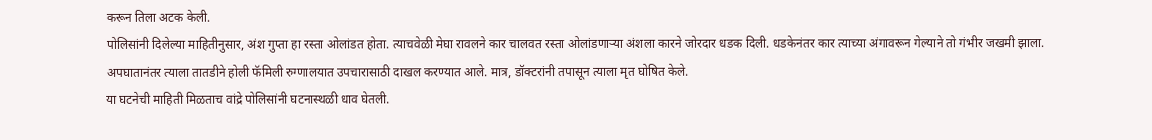करून तिला अटक केली.
पोलिसांनी दिलेल्या माहितीनुसार, अंश गुप्ता हा रस्ता ओलांडत होता. त्याचवेळी मेघा रावलने कार चालवत रस्ता ओलांडणाऱ्या अंशला कारने जोरदार धडक दिली. धडकेनंतर कार त्याच्या अंगावरून गेल्याने तो गंभीर जखमी झाला. अपघातानंतर त्याला तातडीने होली फॅमिली रुग्णालयात उपचारासाठी दाखल करण्यात आले. मात्र, डॉक्टरांनी तपासून त्याला मृत घोषित केले.
या घटनेची माहिती मिळताच वांद्रे पोलिसांनी घटनास्थळी धाव घेतली.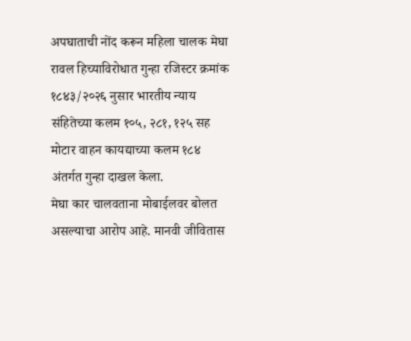अपघाताची नोंद करून महिला चालक मेघा रावल हिच्याविरोधात गुन्हा रजिस्टर क्रमांक १८४३/२०२६ नुसार भारतीय न्याय संहितेच्या कलम १०५, २८१, १२५ सह मोटार वाहन कायद्याच्या कलम १८४ अंतर्गत गुन्हा दाखल केला.
मेघा कार चालवताना मोबाईलवर बोलत असल्याचा आरोप आहे. मानवी जीवितास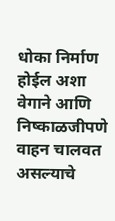धोका निर्माण होईल अशा वेगाने आणि निष्काळजीपणे वाहन चालवत असल्याचे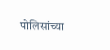पोलिसांच्या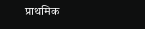प्राथमिक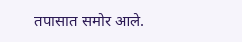तपासात समोर आले.